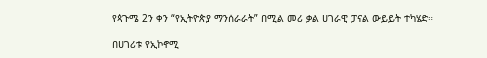የጳጉሜ 2ን ቀን “የኢትዮጵያ ማንሰራራት” በሚል መሪ ቃል ሀገራዊ ፓናል ውይይት ተካሄድ።

በሀገሪቱ የኢኮኖሚ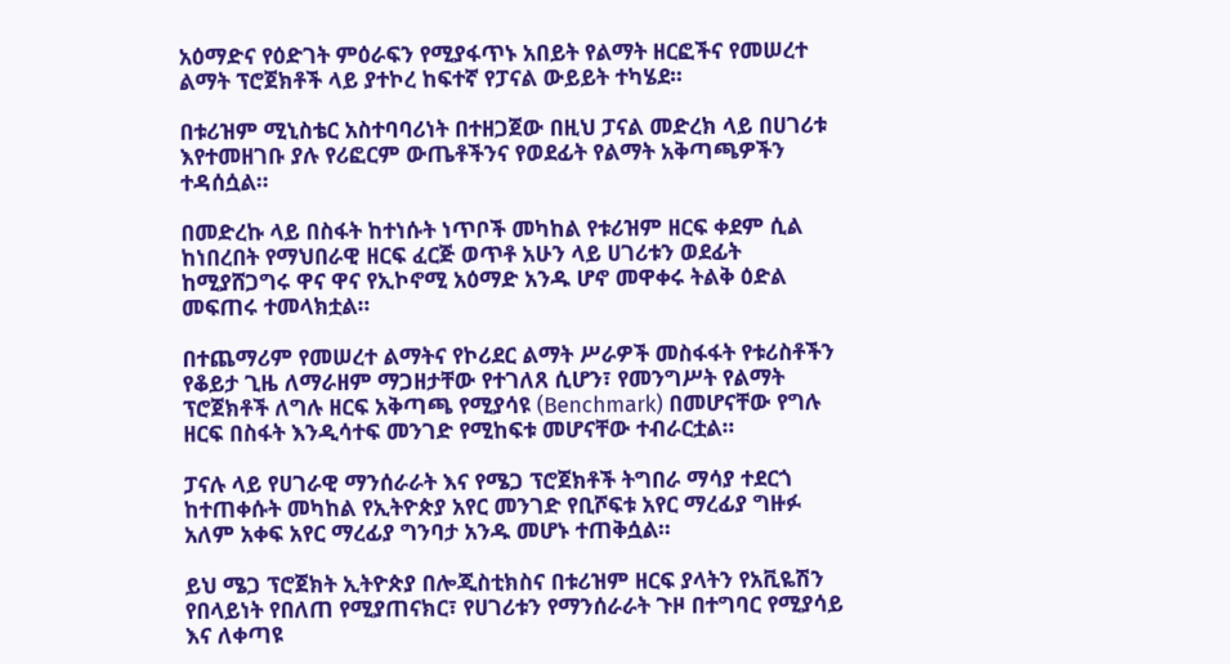አዕማድና የዕድገት ምዕራፍን የሚያፋጥኑ አበይት የልማት ዘርፎችና የመሠረተ ልማት ፕሮጀክቶች ላይ ያተኮረ ከፍተኛ የፓናል ውይይት ተካሄደ።

በቱሪዝም ሚኒስቴር አስተባባሪነት በተዘጋጀው በዚህ ፓናል መድረክ ላይ በሀገሪቱ እየተመዘገቡ ያሉ የሪፎርም ውጤቶችንና የወደፊት የልማት አቅጣጫዎችን ተዳሰሷል።

በመድረኩ ላይ በስፋት ከተነሱት ነጥቦች መካከል የቱሪዝም ዘርፍ ቀደም ሲል ከነበረበት የማህበራዊ ዘርፍ ፈርጅ ወጥቶ አሁን ላይ ሀገሪቱን ወደፊት ከሚያሸጋግሩ ዋና ዋና የኢኮኖሚ አዕማድ አንዱ ሆኖ መዋቀሩ ትልቅ ዕድል መፍጠሩ ተመላክቷል።

በተጨማሪም የመሠረተ ልማትና የኮሪደር ልማት ሥራዎች መስፋፋት የቱሪስቶችን የቆይታ ጊዜ ለማራዘም ማጋዘታቸው የተገለጸ ሲሆን፣ የመንግሥት የልማት ፕሮጀክቶች ለግሉ ዘርፍ አቅጣጫ የሚያሳዩ (Benchmark) በመሆናቸው የግሉ ዘርፍ በስፋት እንዲሳተፍ መንገድ የሚከፍቱ መሆናቸው ተብራርቷል።

ፓናሉ ላይ የሀገራዊ ማንሰራራት እና የሜጋ ፕሮጀክቶች ትግበራ ማሳያ ተደርጎ ከተጠቀሱት መካከል የኢትዮጵያ አየር መንገድ የቢሾፍቱ አየር ማረፊያ ግዙፉ አለም አቀፍ አየር ማረፊያ ግንባታ አንዱ መሆኑ ተጠቅሷል።

ይህ ሜጋ ፕሮጀክት ኢትዮጵያ በሎጂስቲክስና በቱሪዝም ዘርፍ ያላትን የአቪዬሽን የበላይነት የበለጠ የሚያጠናክር፣ የሀገሪቱን የማንሰራራት ጉዞ በተግባር የሚያሳይ እና ለቀጣዩ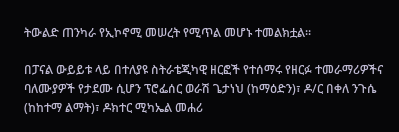ትውልድ ጠንካራ የኢኮኖሚ መሠረት የሚጥል መሆኑ ተመልክቷል።

በፓናል ውይይቱ ላይ በተለያዩ ስትራቴጂካዊ ዘርፎች የተሰማሩ የዘርፉ ተመራማሪዎችና ባለሙያዎች የታደሙ ሲሆን ፕሮፌሰር ወራሽ ጌታነህ (ከማዕድን)፣ ዶ/ር በቀለ ንጉሴ (ከከተማ ልማት)፣ ዶክተር ሚካኤል መሐሪ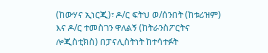(ከውሃና ኢነርጂ)፣ ዶ/ር ፍትህ ወ/ሰንበት (ከቱሪዝም) እና ዶ/ር ተመስገን ዋለልኝ (ከትራንስፖርትና ሎጂስቲክስ) በፓናሊስትነት ከተሳተፉት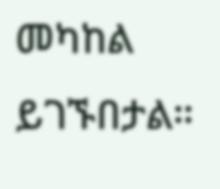መካከል ይገኙበታል።